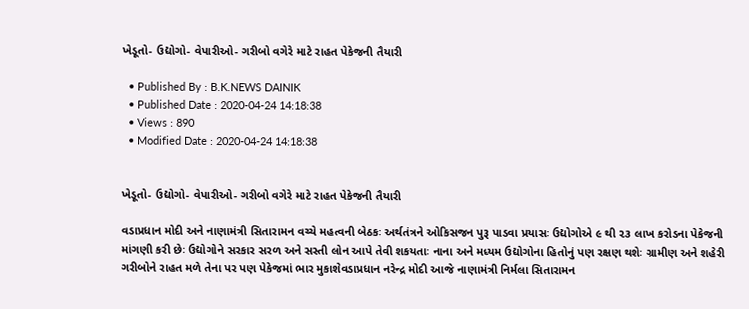ખેડૂતો- ઉદ્યોગો- વેપારીઓ- ગરીબો વગેરે માટે રાહત પેકેજની તૈયારી

  • Published By : B.K.NEWS DAINIK
  • Published Date : 2020-04-24 14:18:38
  • Views : 890
  • Modified Date : 2020-04-24 14:18:38


ખેડૂતો- ઉદ્યોગો- વેપારીઓ- ગરીબો વગેરે માટે રાહત પેકેજની તૈયારી

વડાપ્રધાન મોદી અને નાણામંત્રી સિતારામન વચ્ચે મહત્વની બેઠકઃ અર્થતંત્રને ઓકિસજન પુરૂ પાડવા પ્રયાસઃ ઉદ્યોગોએ ૯ થી ૨૩ લાખ કરોડના પેકેજની માંગણી કરી છેઃ ઉદ્યોગોને સરકાર સરળ અને સસ્તી લોન આપે તેવી શકયતાઃ નાના અને મધ્યમ ઉદ્યોગોના હિતોનું પણ રક્ષણ થશેઃ ગ્રામીણ અને શહેરી ગરીબોને રાહત મળે તેના પર પણ પેકેજમાં ભાર મુકાશેવડાપ્રધાન નરેન્દ્ર મોદી આજે નાણામંત્રી નિર્મલા સિતારામન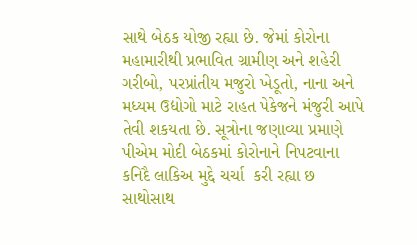સાથે બેઠક યોજી રહ્યા છે. જેમાં કોરોના મહામારીથી પ્રભાવિત ગ્રામીણ અને શહેરી ગરીબો, પરપ્રાંતીય મજુરો ખેડૂતો, નાના અને મધ્યમ ઉદ્યોગો માટે રાહત પેકેજને મંજુરી આપે તેવી શકયતા છે. સૂત્રોના જણાવ્યા પ્રમાણે પીએમ મોદી બેઠકમાં કોરોનાને નિપટવાના કનિદૈ લાકિઅ મુદ્દે ચર્ચા  કરી રહ્યા છ સાથોસાથ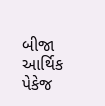બીજા આર્થિક પેકેજ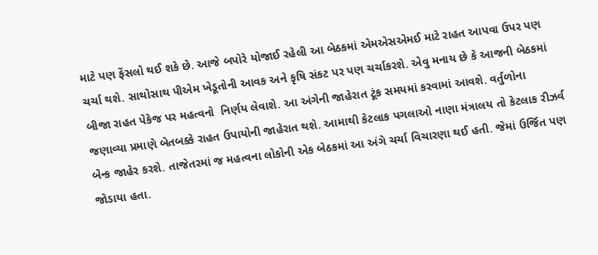માટે પણ ફેંસલો થઈ શકે છે. આજે બપોરે યોજાઈ રહેલી આ બેઠકમાં એમએસએમઈ માટે રાહત આપવા ઉપર પણ ચર્ચા થશે. સાથોસાથ પીએમ ખેડૂતોની આવક અને કૃષિ સંકટ પર પણ ચર્ચાકરશે. એવુ મનાય છે કે આજની બેઠકમાં બીજા રાહત પેકેજ પર મહત્વનો  નિર્ણય લેવાશે. આ અંગેની જાહેરાત ટૂંક સમયમાં કરવામાં આવશે. વર્તુળોના જણાવ્યા પ્રમાણે બેતબક્કે રાહત ઉપાયોની જાહેરાત થશે. આમાથી કેટલાક પગલાઓ નાણા મંત્રાલય તો કેટલાક રીઝર્વ બેન્ક જાહેર કરશે. તાજેતરમાં જ મહત્વના લોકોની એક બેઠકમાં આ અંગે ચર્ચા વિચારણા થઈ હતી. જેમાં ઉર્જિત પણ જોડાયા હતા.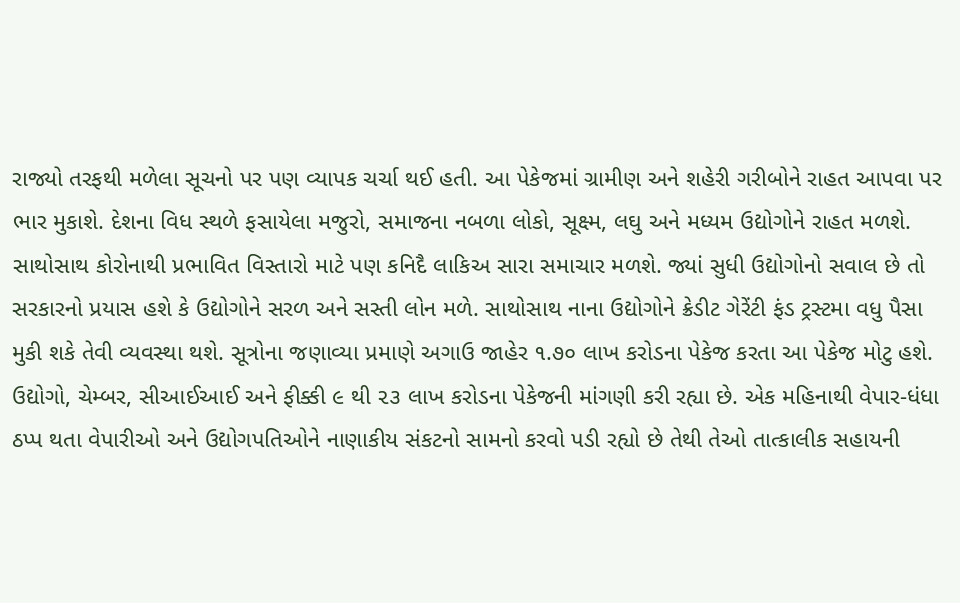રાજ્યો તરફથી મળેલા સૂચનો પર પણ વ્યાપક ચર્ચા થઈ હતી. આ પેકેજમાં ગ્રામીણ અને શહેરી ગરીબોને રાહત આપવા પર ભાર મુકાશે. દેશના વિધ સ્થળે ફસાયેલા મજુરો, સમાજના નબળા લોકો, સૂક્ષ્મ, લઘુ અને મધ્યમ ઉદ્યોગોને રાહત મળશે. સાથોસાથ કોરોનાથી પ્રભાવિત વિસ્તારો માટે પણ કનિદૈ લાકિઅ સારા સમાચાર મળશે. જ્યાં સુધી ઉદ્યોગોનો સવાલ છે તો સરકારનો પ્રયાસ હશે કે ઉદ્યોગોને સરળ અને સસ્તી લોન મળે. સાથોસાથ નાના ઉદ્યોગોને ક્રેડીટ ગેરેંટી ફંડ ટ્રસ્ટમા વધુ પૈસા મુકી શકે તેવી વ્યવસ્થા થશે. સૂત્રોના જણાવ્યા પ્રમાણે અગાઉ જાહેર ૧.૭૦ લાખ કરોડના પેકેજ કરતા આ પેકેજ મોટુ હશે. ઉદ્યોગો, ચેમ્બર, સીઆઈઆઈ અને ફીક્કી ૯ થી ૨૩ લાખ કરોડના પેકેજની માંગણી કરી રહ્યા છે. એક મહિનાથી વેપાર-ધંધા ઠપ્પ થતા વેપારીઓ અને ઉદ્યોગપતિઓને નાણાકીય સંકટનો સામનો કરવો પડી રહ્યો છે તેથી તેઓ તાત્કાલીક સહાયની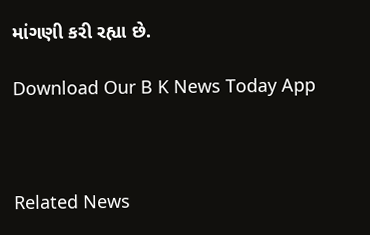માંગણી કરી રહ્યા છે.

Download Our B K News Today App



Related News